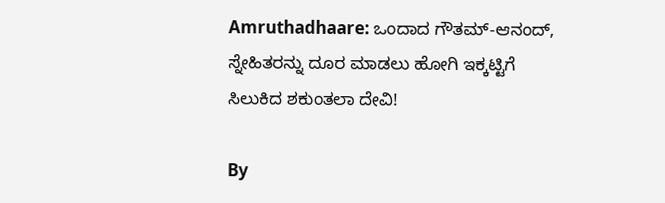Amruthadhaare: ಒಂದಾದ ಗೌತಮ್-ಆನಂದ್, ಸ್ನೇಹಿತರನ್ನು ದೂರ ಮಾಡಲು ಹೋಗಿ ಇಕ್ಕಟ್ಟಿಗೆ ಸಿಲುಕಿದ ಶಕುಂತಲಾ ದೇವಿ!

By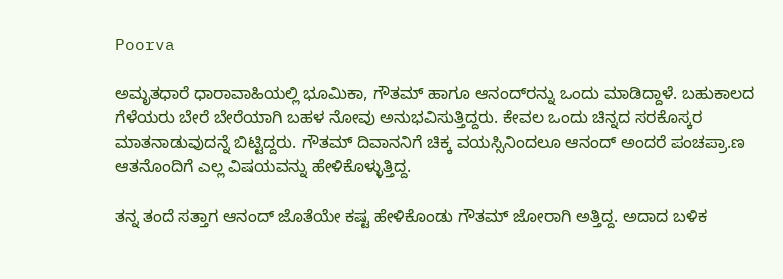Poorva

ಅಮೃತಧಾರೆ ಧಾರಾವಾಹಿಯಲ್ಲಿ ಭೂಮಿಕಾ, ಗೌತಮ್ ಹಾಗೂ ಆನಂದ್‌ರನ್ನು ಒಂದು ಮಾಡಿದ್ದಾಳೆ. ಬಹುಕಾಲದ ಗೆಳೆಯರು ಬೇರೆ ಬೇರೆಯಾಗಿ ಬಹಳ ನೋವು ಅನುಭವಿಸುತ್ತಿದ್ದರು. ಕೇವಲ ಒಂದು ಚಿನ್ನದ ಸರಕೊಸ್ಕರ ಮಾತನಾಡುವುದನ್ನೆ ಬಿಟ್ಟಿದ್ದರು. ಗೌತಮ್ ದಿವಾನನಿಗೆ ಚಿಕ್ಕ ವಯಸ್ಸಿನಿಂದಲೂ ಆನಂದ್ ಅಂದರೆ ಪಂಚಪ್ರಾ.ಣ ಆತನೊಂದಿಗೆ ಎಲ್ಲ ವಿಷಯವನ್ನು ಹೇಳಿಕೊಳ್ಳುತ್ತಿದ್ದ.

ತನ್ನ ತಂದೆ ಸತ್ತಾಗ ಆನಂದ್ ಜೊತೆಯೇ ಕಷ್ಟ ಹೇಳಿಕೊಂಡು ಗೌತಮ್ ಜೋರಾಗಿ ಅತ್ತಿದ್ದ. ಅದಾದ ಬಳಿಕ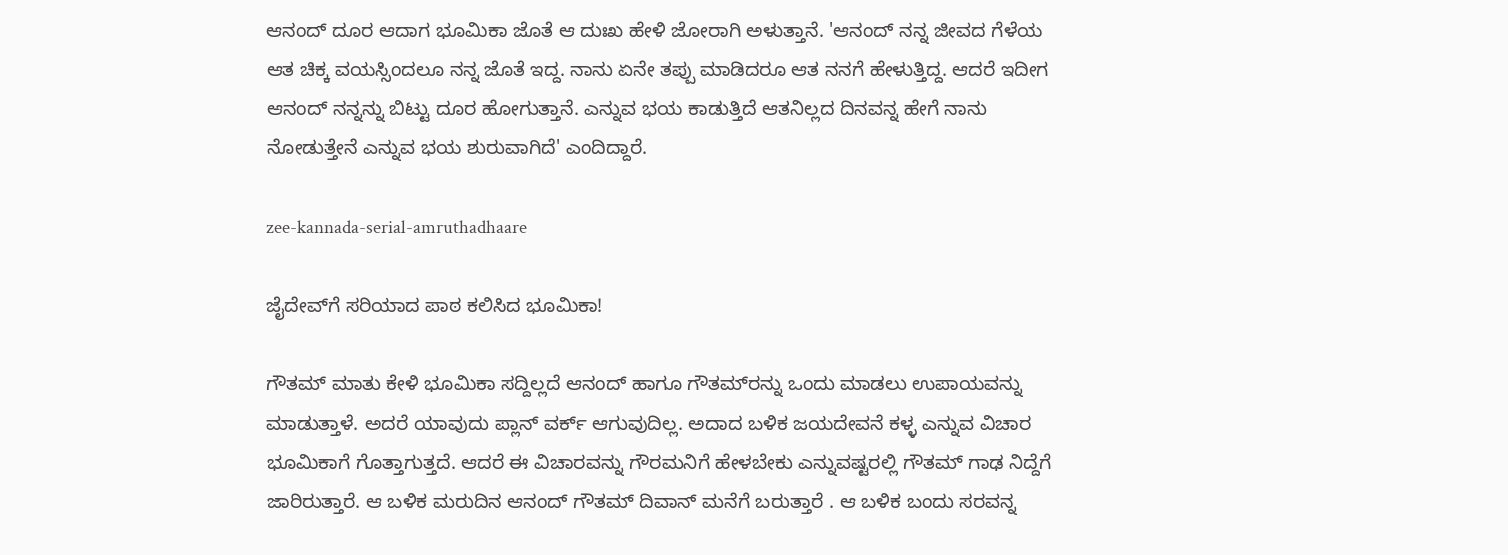ಆನಂದ್ ದೂರ ಆದಾಗ ಭೂಮಿಕಾ ಜೊತೆ ಆ ದುಃಖ ಹೇಳಿ ಜೋರಾಗಿ ಅಳುತ್ತಾನೆ. 'ಆನಂದ್ ನನ್ನ ಜೀವದ ಗೆಳೆಯ ಆತ ಚಿಕ್ಕ ವಯಸ್ಸಿಂದಲೂ ನನ್ನ ಜೊತೆ ಇದ್ದ. ನಾನು ಏನೇ ತಪ್ಪು ಮಾಡಿದರೂ ಆತ ನನಗೆ ಹೇಳುತ್ತಿದ್ದ. ಆದರೆ ಇದೀಗ ಆನಂದ್ ನನ್ನನ್ನು ಬಿಟ್ಟು ದೂರ ಹೋಗುತ್ತಾನೆ. ಎನ್ನುವ ಭಯ ಕಾಡುತ್ತಿದೆ ಆತನಿಲ್ಲದ ದಿನವನ್ನ ಹೇಗೆ ನಾನು ನೋಡುತ್ತೇನೆ ಎನ್ನುವ ಭಯ ಶುರುವಾಗಿದೆ' ಎಂದಿದ್ದಾರೆ.

zee-kannada-serial-amruthadhaare

ಜೈದೇವ್‌ಗೆ ಸರಿಯಾದ ಪಾಠ ಕಲಿಸಿದ ಭೂಮಿಕಾ!

ಗೌತಮ್ ಮಾತು ಕೇಳಿ ಭೂಮಿಕಾ ಸದ್ದಿಲ್ಲದೆ ಆನಂದ್ ಹಾಗೂ ಗೌತಮ್‌ರನ್ನು ಒಂದು ಮಾಡಲು ಉಪಾಯವನ್ನು ಮಾಡುತ್ತಾಳೆ. ಅದರೆ ಯಾವುದು ಪ್ಲಾನ್ ವರ್ಕ್ ಆಗುವುದಿಲ್ಲ. ಅದಾದ ಬಳಿಕ ಜಯದೇವನೆ ಕಳ್ಳ ಎನ್ನುವ ವಿಚಾರ ಭೂಮಿಕಾಗೆ ಗೊತ್ತಾಗುತ್ತದೆ. ಆದರೆ ಈ ವಿಚಾರವನ್ನು ಗೌರಮನಿಗೆ ಹೇಳಬೇಕು ಎನ್ನುವಷ್ಟರಲ್ಲಿ ಗೌತಮ್ ಗಾಢ ನಿದ್ದೆಗೆ ಜಾರಿರುತ್ತಾರೆ. ಆ ಬಳಿಕ ಮರುದಿನ ಆನಂದ್ ಗೌತಮ್ ದಿವಾನ್ ಮನೆಗೆ ಬರುತ್ತಾರೆ . ಆ ಬಳಿಕ ಬಂದು ಸರವನ್ನ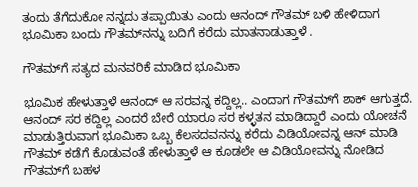ತಂದು ತೆಗೆದುಕೋ ನನ್ನದು ತಪ್ಪಾಯಿತು ಎಂದು ಆನಂದ್ ಗೌತಮ್ ಬಳಿ ಹೇಳಿದಾಗ ಭೂಮಿಕಾ ಬಂದು ಗೌತಮ್‌ನನ್ನು ಬದಿಗೆ ಕರೆದು ಮಾತನಾಡುತ್ತಾಳೆ .

ಗೌತಮ್‌ಗೆ ಸತ್ಯದ ಮನವರಿಕೆ ಮಾಡಿದ ಭೂಮಿಕಾ

ಭೂಮಿಕ ಹೇಳುತ್ತಾಳೆ ಆನಂದ್ ಆ ಸರವನ್ನ ಕದ್ದಿಲ್ಲ.. ಎಂದಾಗ ಗೌತಮ್‌ಗೆ ಶಾಕ್ ಆಗುತ್ತದೆ. ಆನಂದ್ ಸರ ಕದ್ದಿಲ್ಲ ಎಂದರೆ ಬೇರೆ ಯಾರೂ ಸರ ಕಳ್ಳತನ ಮಾಡಿದ್ದಾರೆ ಎಂದು ಯೋಚನೆ ಮಾಡುತ್ತಿರುವಾಗ ಭೂಮಿಕಾ ಒಬ್ಬ ಕೆಲಸದವನನ್ನು ಕರೆದು ವಿಡಿಯೋವನ್ನ ಆನ್ ಮಾಡಿ ಗೌತಮ್ ಕಡೆಗೆ ಕೊಡುವಂತೆ ಹೇಳುತ್ತಾಳೆ ಆ ಕೂಡಲೇ ಆ ವಿಡಿಯೋವನ್ನು ನೋಡಿದ ಗೌತಮ್‌ಗೆ ಬಹಳ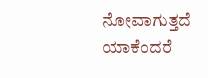ನೋವಾಗುತ್ತದೆ ಯಾಕೆಂದರೆ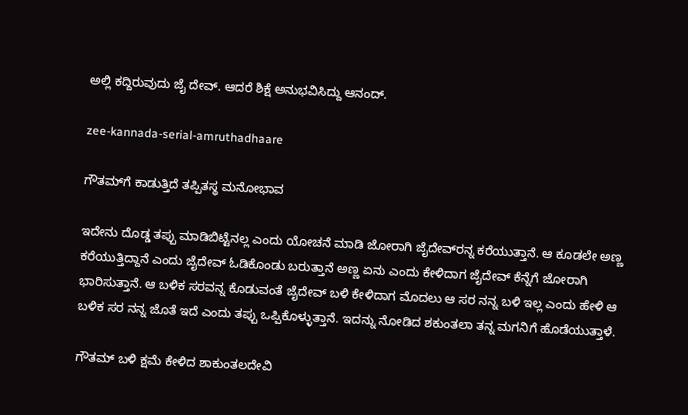ಅಲ್ಲಿ ಕದ್ದಿರುವುದು ಜೈ ದೇವ್. ಆದರೆ ಶಿಕ್ಷೆ ಅನುಭವಿಸಿದ್ದು ಆನಂದ್.

zee-kannada-serial-amruthadhaare

ಗೌತಮ್‌ಗೆ ಕಾಡುತ್ತಿದೆ ತಪ್ಪಿತಸ್ಥ ಮನೋಭಾವ

ಇದೇನು ದೊಡ್ಡ ತಪ್ಪು ಮಾಡಿಬಿಟ್ಟೆನಲ್ಲ ಎಂದು ಯೋಚನೆ ಮಾಡಿ ಜೋರಾಗಿ ಜೈದೇವ್‌ರನ್ನ ಕರೆಯುತ್ತಾನೆ. ಆ ಕೂಡಲೇ ಅಣ್ಣ ಕರೆಯುತ್ತಿದ್ದಾನೆ ಎಂದು ಜೈದೇವ್ ಓಡಿಕೊಂಡು ಬರುತ್ತಾನೆ ಅಣ್ಣ ಏನು ಎಂದು ಕೇಳಿದಾಗ ಜೈದೇವ್ ಕೆನ್ನೆಗೆ ಜೋರಾಗಿ ಭಾರಿಸುತ್ತಾನೆ. ಆ ಬಳಿಕ ಸರವನ್ನ ಕೊಡುವಂತೆ ಜೈದೇವ್ ಬಳಿ ಕೇಳಿದಾಗ ಮೊದಲು ಆ ಸರ ನನ್ನ ಬಳಿ ಇಲ್ಲ ಎಂದು ಹೇಳಿ ಆ ಬಳಿಕ ಸರ ನನ್ನ ಜೊತೆ ಇದೆ ಎಂದು ತಪ್ಪು ಒಪ್ಪಿಕೊಳ್ಳುತ್ತಾನೆ. ಇದನ್ನು ನೋಡಿದ ಶಕುಂತಲಾ ತನ್ನ ಮಗನಿಗೆ ಹೊಡೆಯುತ್ತಾಳೆ.

ಗೌತಮ್ ಬಳಿ ಕ್ಷಮೆ ಕೇಳಿದ ಶಾಕುಂತಲದೇವಿ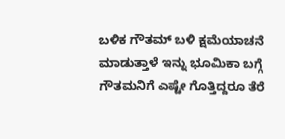ಬಳಿಕ ಗೌತಮ್ ಬಳಿ ಕ್ಷಮೆಯಾಚನೆ ಮಾಡುತ್ತಾಳೆ ಇನ್ನು ಭೂಮಿಕಾ ಬಗ್ಗೆ ಗೌತಮನಿಗೆ ಎಷ್ಟೇ ಗೊತ್ತಿದ್ದರೂ ತೆರೆ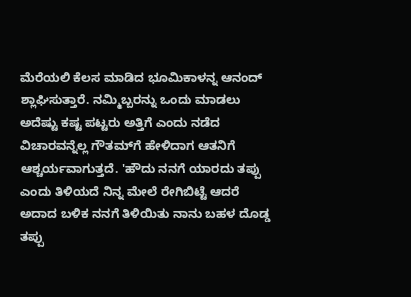ಮೆರೆಯಲಿ ಕೆಲಸ ಮಾಡಿದ ಭೂಮಿಕಾಳನ್ನ ಆನಂದ್ ಶ್ಲಾಘಿಸುತ್ತಾರೆ. ನಮ್ಮಿಬ್ಬರನ್ನು ಒಂದು ಮಾಡಲು ಅದೆಷ್ಟು ಕಷ್ಟ ಪಟ್ಟರು ಅತ್ತಿಗೆ ಎಂದು ನಡೆದ ವಿಚಾರವನ್ನೆಲ್ಲ ಗೌತಮ್‌ಗೆ ಹೇಳಿದಾಗ ಆತನಿಗೆ ಆಶ್ಚರ್ಯವಾಗುತ್ತದೆ. 'ಹೌದು ನನಗೆ ಯಾರದು ತಪ್ಪು ಎಂದು ತಿಳಿಯದೆ ನಿನ್ನ ಮೇಲೆ ರೇಗಿಬಿಟ್ಟೆ ಆದರೆ ಅದಾದ ಬಳಿಕ ನನಗೆ ತಿಳಿಯಿತು ನಾನು ಬಹಳ ದೊಡ್ಡ ತಪ್ಪು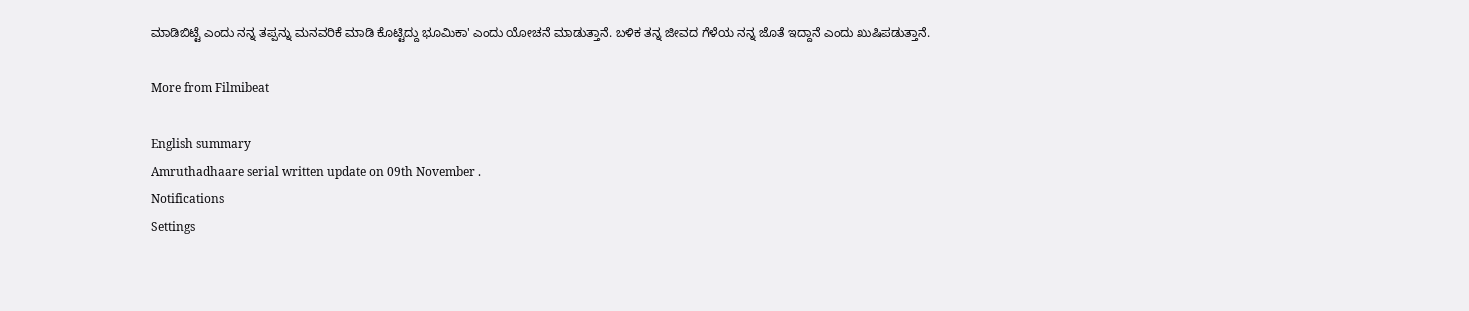ಮಾಡಿಬಿಟ್ಟೆ ಎಂದು ನನ್ನ ತಪ್ಪನ್ನು ಮನವರಿಕೆ ಮಾಡಿ ಕೊಟ್ಟಿದ್ದು ಭೂಮಿಕಾ' ಎಂದು ಯೋಚನೆ ಮಾಡುತ್ತಾನೆ. ಬಳಿಕ ತನ್ನ ಜೀವದ ಗೆಳೆಯ ನನ್ನ ಜೊತೆ ಇದ್ದಾನೆ ಎಂದು ಖುಷಿಪಡುತ್ತಾನೆ.

More from Filmibeat

English summary
Amruthadhaare serial written update on 09th November .
Notifications
Settings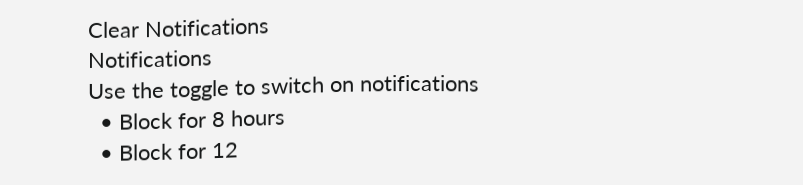Clear Notifications
Notifications
Use the toggle to switch on notifications
  • Block for 8 hours
  • Block for 12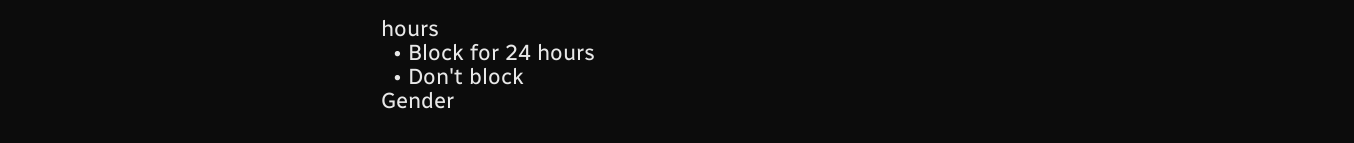hours
  • Block for 24 hours
  • Don't block
Gender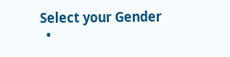Select your Gender
  •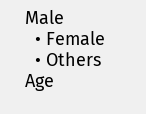Male
  • Female
  • Others
Age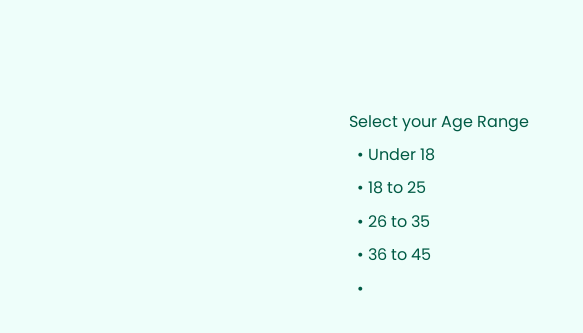Select your Age Range
  • Under 18
  • 18 to 25
  • 26 to 35
  • 36 to 45
  •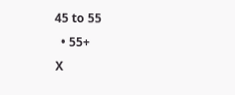45 to 55
  • 55+
X